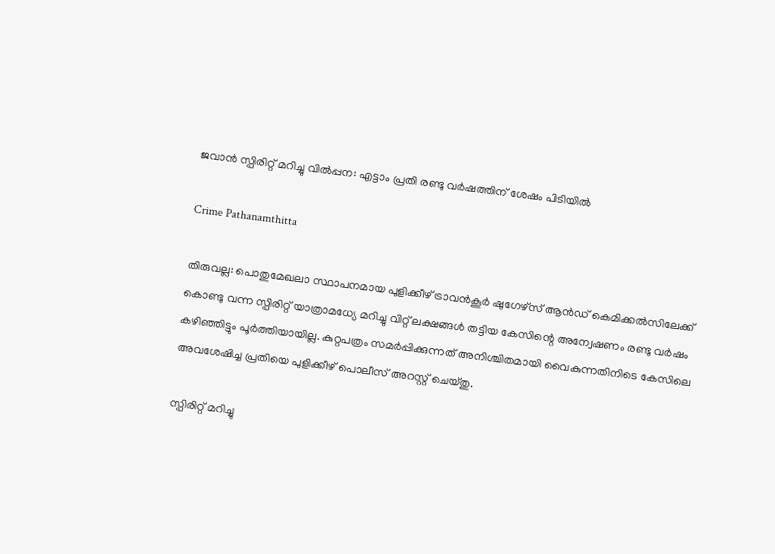ജവാൻ സ്പിരിറ്റ് മറിച്ചു വിൽപ്പന: എട്ടാം പ്രതി രണ്ടു വർഷത്തിന് ശേഷം പിടിയിൽ

Crime Pathanamthitta

തിരുവല്ല: പൊതുമേഖലാ സ്ഥാപനമായ പുളിക്കീഴ് ട്രാവന്‍കൂര്‍ ഷുഗേഴ്‌സ് ആന്‍ഡ് കെമിക്കല്‍സിലേക്ക് കൊണ്ടു വന്ന സ്പിരിറ്റ് യാത്രാമധ്യേ മറിച്ചു വിറ്റ് ലക്ഷങ്ങള്‍ തട്ടിയ കേസിന്റെ അന്വേഷണം രണ്ടു വര്‍ഷം കഴിഞ്ഞിട്ടും പൂര്‍ത്തിയായില്ല. കുറ്റപത്രം സമര്‍പ്പിക്കുന്നത് അനിശ്ചിതമായി വൈകുന്നതിനിടെ കേസിലെ അവശേഷിച്ച പ്രതിയെ പുളിക്കീഴ് പൊലീസ് അറസ്റ്റ് ചെയ്തു.

സ്പിരിറ്റ് മറിച്ചു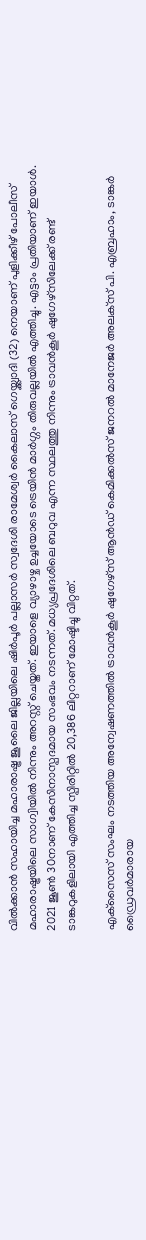വില്‍ക്കാന്‍ സഹായിച്ച മഹാരാഷ്ട്ര ജൂലൈ ജില്ലയിലെ ഷിര്‍പൂര്‍ പല്ലാസര്‍ സ്വദേശി രാമേശ്വര്‍ കൈലാസ് ഗെയ്ക്ക്വാദി (32) നെയാണ് പുളിക്കീഴ് പോലീസ് മഹാരാഷ്ട്രയിലെ സാഗ്വിയില്‍ നിന്നും അറസ്റ്റ് ചെയ്തത്. ഇയാളെ വ്യാഴാഴ്ച ഉച്ചയോടെ ട്രെയിന്‍ മാര്‍ഗ്ഗം തിരുവല്ലയില്‍ എത്തിച്ചു. എട്ടാം പ്രതിയാണ് ഇയാള്‍. 2021 ജൂണ്‍ 30നാണ് കേസിനാസ്പദമായ സംഭവം നടന്നത്. മധ്യപ്രദേശിലെ ബറുവ എന്ന സ്ഥലത്തു നിന്നും ട്രാവന്‍കൂര്‍ ഷുഗേഴ്‌സിലേക്ക് രണ്ട് ടാങ്കറുകളിലായി എത്തിച്ച സ്പിരിറ്റില്‍ 20,386 ലിറ്ററാണ് മോഷ്ടിച്ചു വിറ്റത്.

എക്‌സൈസ് സംഘം നടത്തിയ അന്വേഷണത്തില്‍ ട്രാവന്‍കൂര്‍ ഷുഗേഴ്‌സ് ആന്‍ഡ് കെമിക്കല്‍സ് ജനറല്‍ മാനേജര്‍ അലക്‌സ് പി. എബ്രഹാം, ടാങ്കര്‍ ഡ്രൈവര്‍മാരായ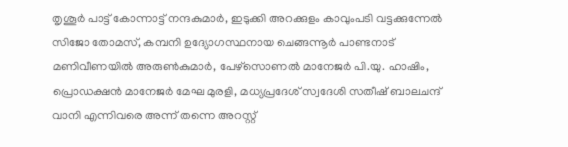തൃശൂര്‍ പാട്ട് കോന്നാട്ട് നന്ദകുമാര്‍, ഇടുക്കി അറക്കുളം കാവുംപടി വട്ടക്കുന്നേല്‍ സിജോ തോമസ്, കമ്പനി ഉദ്യോഗസ്ഥനായ ചെങ്ങന്നൂര്‍ പാണ്ടനാട് മണിവീണയില്‍ അരുണ്‍കുമാര്‍, പേഴ്‌സൊണല്‍ മാനേജര്‍ പി.യു. ഹാഷിം, പ്രൊഡക്ഷന്‍ മാനേജര്‍ മേഘ മുരളി, മധ്യപ്രദേശ് സ്വദേശി സതീഷ് ബാലചന്ദ് വാനി എന്നിവരെ അന്ന് തന്നെ അറസ്റ്റ്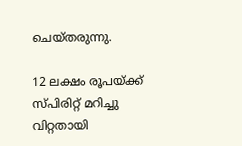ചെയ്തരുന്നു.

12 ലക്ഷം രൂപയ്ക്ക് സ്പിരിറ്റ് മറിച്ചു വിറ്റതായി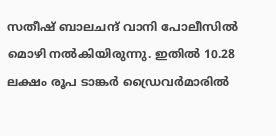സതീഷ് ബാലചന്ദ് വാനി പോലീസില്‍ മൊഴി നല്‍കിയിരുന്നു. ഇതില്‍ 10.28 ലക്ഷം രൂപ ടാങ്കര്‍ ഡ്രൈവര്‍മാരില്‍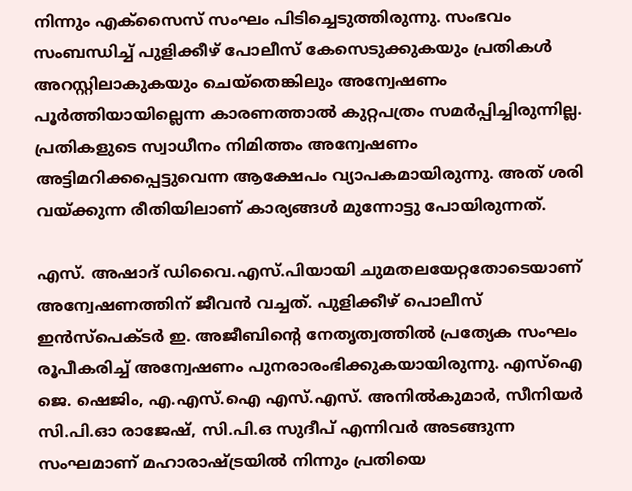നിന്നും എക്‌സൈസ് സംഘം പിടിച്ചെടുത്തിരുന്നു. സംഭവം സംബന്ധിച്ച് പുളിക്കീഴ് പോലീസ് കേസെടുക്കുകയും പ്രതികള്‍ അറസ്റ്റിലാകുകയും ചെയ്‌തെങ്കിലും അന്വേഷണം പൂര്‍ത്തിയായില്ലെന്ന കാരണത്താല്‍ കുറ്റപത്രം സമര്‍പ്പിച്ചിരുന്നില്ല. പ്രതികളുടെ സ്വാധീനം നിമിത്തം അന്വേഷണം അട്ടിമറിക്കപ്പെട്ടുവെന്ന ആക്ഷേപം വ്യാപകമായിരുന്നു. അത് ശരി വയ്ക്കുന്ന രീതിയിലാണ് കാര്യങ്ങള്‍ മുന്നോട്ടു പോയിരുന്നത്.

എസ്. അഷാദ് ഡിവൈ.എസ്.പിയായി ചുമതലയേറ്റതോടെയാണ് അന്വേഷണത്തിന് ജീവന്‍ വച്ചത്. പുളിക്കീഴ് പൊലീസ് ഇന്‍സ്‌പെക്ടര്‍ ഇ. അജീബിന്റെ നേതൃത്വത്തില്‍ പ്രത്യേക സംഘം രൂപീകരിച്ച് അന്വേഷണം പുനരാരംഭിക്കുകയായിരുന്നു. എസ്‌ഐ ജെ. ഷെജിം, എ.എസ്.ഐ എസ്.എസ്. അനില്‍കുമാര്‍, സീനിയര്‍ സി.പി.ഓ രാജേഷ്, സി.പി.ഒ സുദീപ് എന്നിവര്‍ അടങ്ങുന്ന സംഘമാണ് മഹാരാഷ്ട്രയില്‍ നിന്നും പ്രതിയെ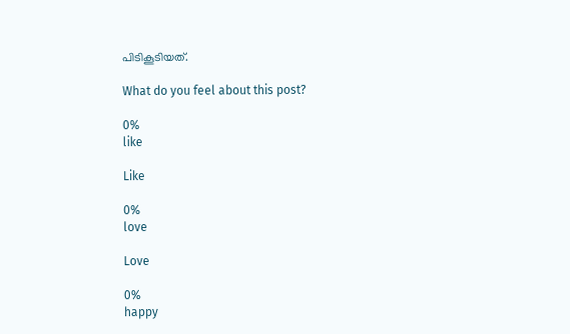പിടികൂടിയത്.

What do you feel about this post?

0%
like

Like

0%
love

Love

0%
happy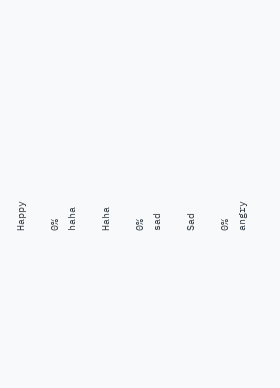Happy

0%
haha

Haha

0%
sad

Sad

0%
angry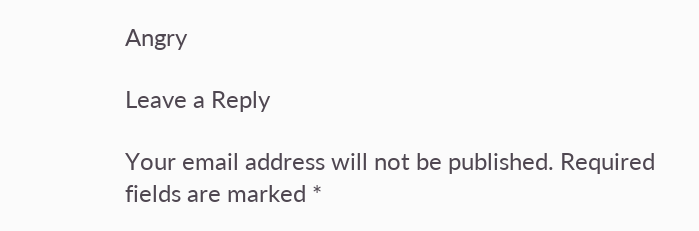Angry

Leave a Reply

Your email address will not be published. Required fields are marked *